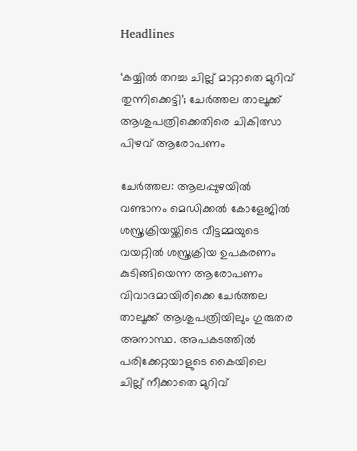Headlines

‘കയ്യിൽ തറച്ച ചില്ല് മാറ്റാതെ മുറിവ് തുന്നിക്കെട്ടി’; ചേർത്തല താലൂക്ക് ആശുപത്രിക്കെതിരെ ചികിത്സാ പിഴവ് ആരോപണം

ചേർത്തല: ആലപ്പുഴയിൽ വണ്ടാനം മെഡിക്കൽ കോളേജിൽ ശസ്ത്രക്രിയയ്ക്കിടെ വീട്ടമ്മയുടെ വയറ്റിൽ ശസ്ത്രക്രിയ ഉപകരണം കുടിങ്ങിയെന്ന ആരോപണം വിവാദമായിരിക്കെ ചേർത്തല താലൂക്ക് ആശുപത്രിയിലും ഗുരുതര അനാസ്ഥ. അപകടത്തിൽ പരിക്കേറ്റയാളുടെ കൈയിലെ ചില്ല് നീക്കാതെ മുറിവ്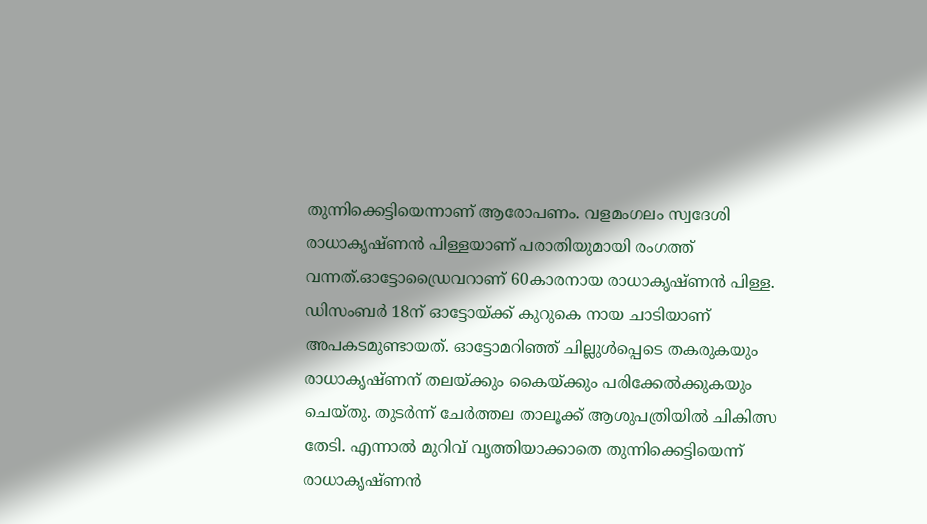തുന്നിക്കെട്ടിയെന്നാണ് ആരോപണം. വളമംഗലം സ്വദേശി രാധാകൃഷ്ണൻ പിള്ളയാണ് പരാതിയുമായി രംഗത്ത് വന്നത്.ഓട്ടോഡ്രൈവറാണ് 60കാരനായ രാധാകൃഷ്ണൻ പിള്ള. ഡിസംബർ 18ന് ഓട്ടോയ്ക്ക് കുറുകെ നായ ചാടിയാണ് അപകടമുണ്ടായത്. ഓട്ടോമറിഞ്ഞ് ചില്ലുൾപ്പെടെ തകരുകയും രാധാകൃഷ്ണന് തലയ്ക്കും കൈയ്ക്കും പരിക്കേൽക്കുകയും ചെയ്തു. തുടർന്ന് ചേർത്തല താലൂക്ക് ആശുപത്രിയിൽ ചികിത്സ തേടി. എന്നാൽ മുറിവ് വൃത്തിയാക്കാതെ തുന്നിക്കെട്ടിയെന്ന് രാധാകൃഷ്ണൻ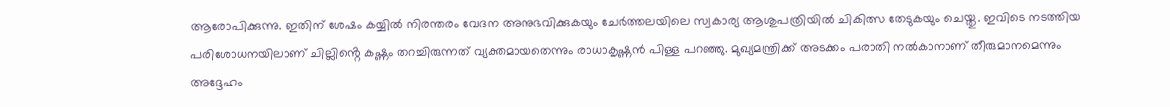ആരോപിക്കുന്നു. ഇതിന് ശേഷം കയ്യിൽ നിരന്തരം വേദന അനുഭവിക്കുകയും ചേർത്തലയിലെ സ്വകാര്യ ആശുപത്രിയിൽ ചികിത്സ തേടുകയും ചെയ്തു. ഇവിടെ നടത്തിയ പരിശോധനയിലാണ് ചില്ലിൻ്റെ കഷ്ണം തറച്ചിരുന്നത് വ്യക്തമായതെന്നും രാധാകൃഷ്ണൻ പിള്ള പറഞ്ഞു. മുഖ്യമന്ത്രിക്ക് അടക്കം പരാതി നൽകാനാണ് തീരുമാനമെന്നും അദ്ദേഹം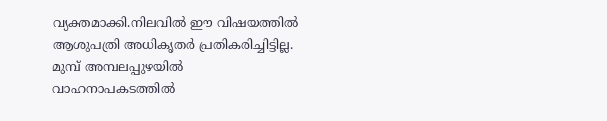വ്യക്തമാക്കി.നിലവിൽ ഈ വിഷയത്തിൽ ആശുപത്രി അധികൃതർ പ്രതികരിച്ചിട്ടില്ല. മുമ്പ് അമ്പലപ്പുഴയിൽ വാഹനാപകടത്തിൽ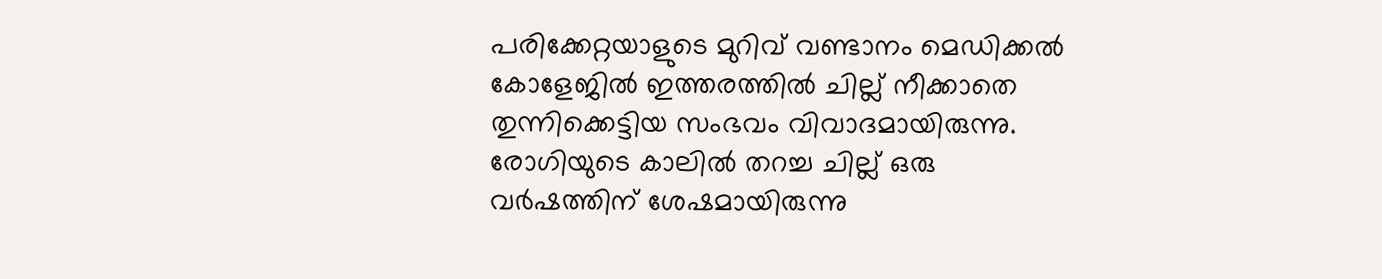പരിക്കേറ്റയാളുടെ മുറിവ് വണ്ടാനം മെഡിക്കൽ കോളേജിൽ ഇത്തരത്തിൽ ചില്ല് നീക്കാതെ തുന്നിക്കെട്ടിയ സംഭവം വിവാദമായിരുന്നു. രോഗിയുടെ കാലിൽ തറച്ച ചില്ല് ഒരു വർഷത്തിന് ശേഷമായിരുന്നു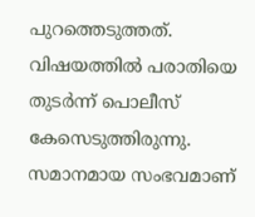പുറത്തെടുത്തത്. വിഷയത്തിൽ പരാതിയെ തുടർന്ന് പൊലീസ് കേസെടുത്തിരുന്നു. സമാനമായ സംഭവമാണ്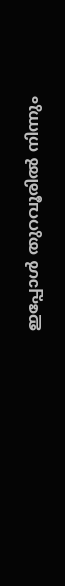ഇപ്പോൾ തുറവൂരിൽ നിന്നും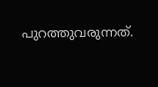പുറത്തുവരുന്നത്.